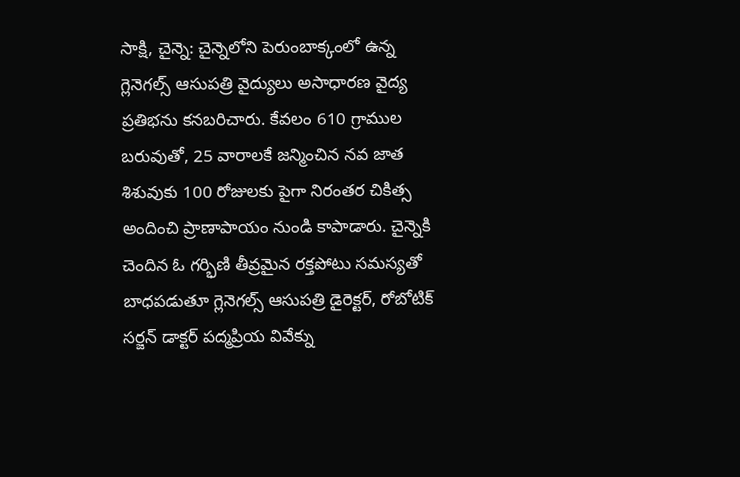సాక్షి, చైన్నె: చైన్నెలోని పెరుంబాక్కంలో ఉన్న గ్లెనెగల్స్ ఆసుపత్రి వైద్యులు అసాధారణ వైద్య ప్రతిభను కనబరిచారు. కేవలం 610 గ్రాముల బరువుతో, 25 వారాలకే జన్మించిన నవ జాత శిశువుకు 100 రోజులకు పైగా నిరంతర చికిత్స అందించి ప్రాణాపాయం నుండి కాపాడారు. చైన్నెకి చెందిన ఓ గర్భిణి తీవ్రమైన రక్తపోటు సమస్యతో బాధపడుతూ గ్లెనెగల్స్ ఆసుపత్రి డైరెక్టర్, రోబోటిక్ సర్జన్ డాక్టర్ పద్మప్రియ వివేక్ను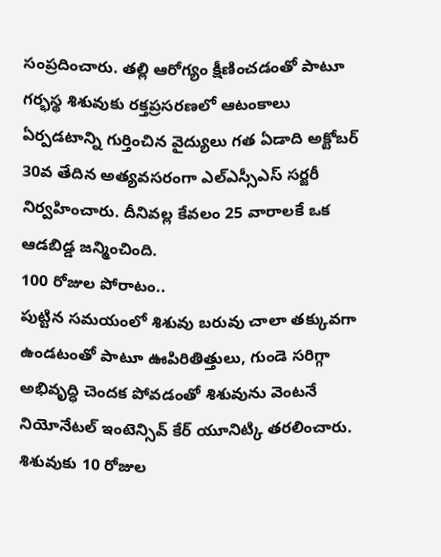సంప్రదించారు. తల్లి ఆరోగ్యం క్షీణించడంతో పాటూ గర్భస్థ శిశువుకు రక్తప్రసరణలో ఆటంకాలు ఏర్పడటాన్ని గుర్తించిన వైద్యులు గత ఏడాది అక్టోబర్ 30వ తేదిన అత్యవసరంగా ఎల్ఎస్సీఎస్ సర్జరీ నిర్వహించారు. దీనివల్ల కేవలం 25 వారాలకే ఒక ఆడబిడ్డ జన్మించింది.
100 రోజుల పోరాటం..
పుట్టిన సమయంలో శిశువు బరువు చాలా తక్కువగా ఉండటంతో పాటూ ఊపిరితిత్తులు, గుండె సరిగ్గా అభివృద్ధి చెందక పోవడంతో శిశువును వెంటనే నియోనేటల్ ఇంటెన్సివ్ కేర్ యూనిట్కి తరలించారు. శిశువుకు 10 రోజుల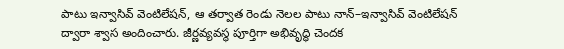పాటు ఇన్వాసివ్ వెంటిలేషన్, ఆ తర్వాత రెండు నెలల పాటు నాన్–ఇన్వాసివ్ వెంటిలేషన్ ద్వారా శ్వాస అందించారు. జీర్ణవ్యవస్థ పూర్తిగా అభివృద్ధి చెందక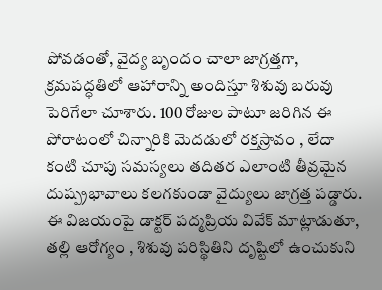పోవడంతో, వైద్య బృందం చాలా జాగ్రత్తగా, క్రమపద్ధతిలో ఆహారాన్ని అందిస్తూ శిశువు బరువు పెరిగేలా చూశారు. 100 రోజుల పాటూ జరిగిన ఈ పోరాటంలో చిన్నారికి మెదడులో రక్తస్రావం , లేదా కంటి చూపు సమస్యలు తదితర ఎలాంటి తీవ్రమైన దుష్ప్రభావాలు కలగకుండా వైద్యులు జాగ్రత్త పడ్డారు. ఈ విజయంపై డాక్టర్ పద్మప్రియ వివేక్ మాట్లాడుతూ, తల్లి ఆరోగ్యం , శిశువు పరిస్థితిని దృష్టిలో ఉంచుకుని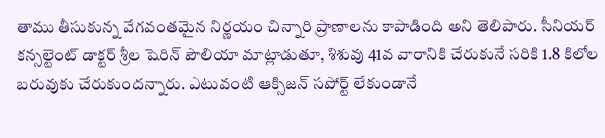తాము తీసుకున్న వేగవంతమైన నిర్ణయం చిన్నారి ప్రాణాలను కాపాడింది అని తెలిపారు. సీనియర్ కన్సల్టెంట్ డాక్టర్ శ్రీల షెరిన్ పౌలియా మాట్లాడుతూ, శిశువు 41వ వారానికి చేరుకునే సరికి 1.8 కిలోల బరువుకు చేరుకుందన్నారు. ఎటువంటి ఆక్సిజన్ సపోర్ట్ లేకుండానే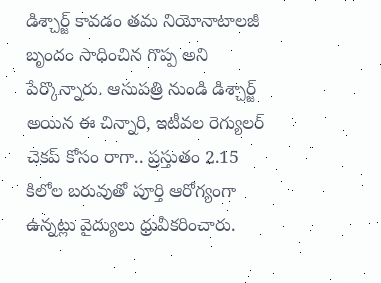డిశ్చార్జ్ కావడం తమ నియోనాటాలజీ బృందం సాధించిన గొప్ప అని పేర్కొన్నారు. ఆసుపత్రి నుండి డిశ్చార్జ్ అయిన ఈ చిన్నారి, ఇటీవల రెగ్యులర్ చెకప్ కోసం రాగా.. ప్రస్తుతం 2.15 కిలోల బరువుతో పూర్తి ఆరోగ్యంగా ఉన్నట్లు వైద్యులు ధ్రువీకరించారు.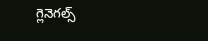గ్లెనెగల్స్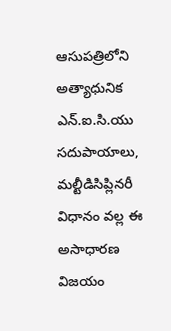ఆసుపత్రిలోని అత్యాధునిక ఎన్.ఐ.సి.యు సదుపాయాలు, మల్టీడిసిప్లినరీ విధానం వల్ల ఈ అసాధారణ విజయం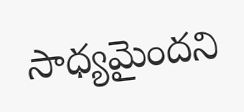సాధ్యమైందని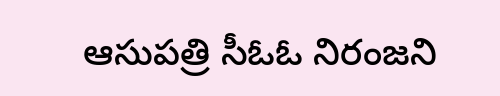ఆసుపత్రి సీఓఓ నిరంజని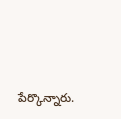పేర్కొన్నారు.